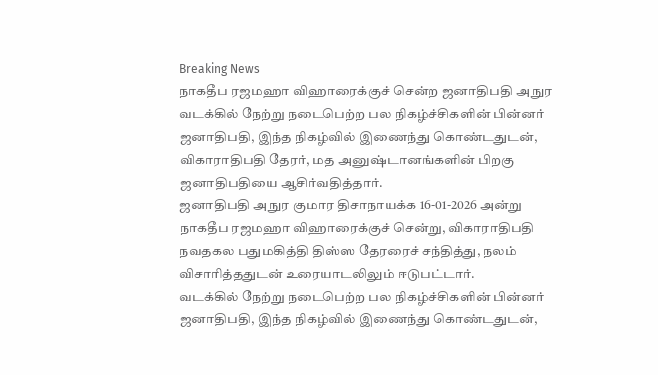Breaking News
நாகதீப ரஜமஹா விஹாரைக்குச் சென்ற ஜனாதிபதி அநுர
வடக்கில் நேற்று நடைபெற்ற பல நிகழ்ச்சிகளின் பின்னர் ஜனாதிபதி, இந்த நிகழ்வில் இணைந்து கொண்டதுடன், விகாராதிபதி தேரர், மத அனுஷ்டானங்களின் பிறகு ஜனாதிபதியை ஆசிர்வதித்தார்.
ஜனாதிபதி அநுர குமார திசாநாயக்க 16-01-2026 அன்று நாகதீப ரஜமஹா விஹாரைக்குச் சென்று, விகாராதிபதி நவதகல பதுமகித்தி திஸ்ஸ தேரரைச் சந்தித்து, நலம் விசாரித்ததுடன் உரையாடலிலும் ஈடுபட்டார்.
வடக்கில் நேற்று நடைபெற்ற பல நிகழ்ச்சிகளின் பின்னர் ஜனாதிபதி, இந்த நிகழ்வில் இணைந்து கொண்டதுடன்,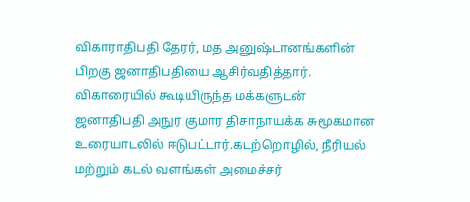விகாராதிபதி தேரர், மத அனுஷ்டானங்களின் பிறகு ஜனாதிபதியை ஆசிர்வதித்தார்.
விகாரையில் கூடியிருந்த மக்களுடன் ஜனாதிபதி அநுர குமார திசாநாயக்க சுமூகமான உரையாடலில் ஈடுபட்டார்.கடற்றொழில், நீரியல் மற்றும் கடல் வளங்கள் அமைச்சர்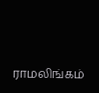ராமலிங்கம்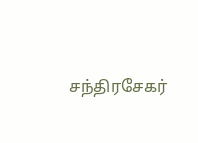சந்திரசேகர்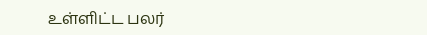உள்ளிட்ட பலர்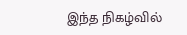இந்த நிகழ்வில்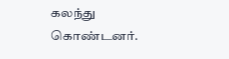கலந்து கொண்டனர்.